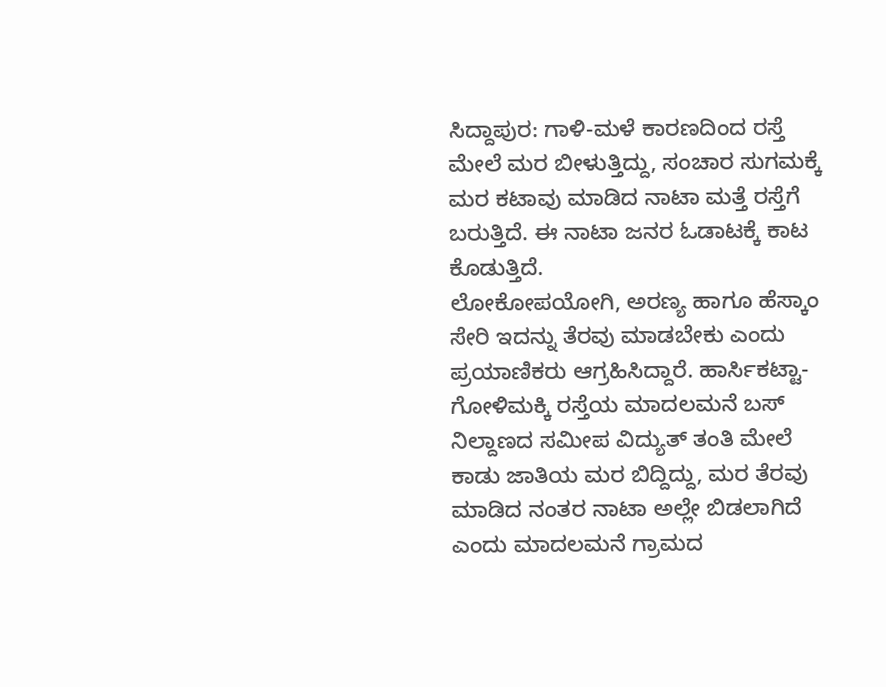ಸಿದ್ದಾಪುರ: ಗಾಳಿ-ಮಳೆ ಕಾರಣದಿಂದ ರಸ್ತೆ ಮೇಲೆ ಮರ ಬೀಳುತ್ತಿದ್ದು, ಸಂಚಾರ ಸುಗಮಕ್ಕೆ ಮರ ಕಟಾವು ಮಾಡಿದ ನಾಟಾ ಮತ್ತೆ ರಸ್ತೆಗೆ ಬರುತ್ತಿದೆ. ಈ ನಾಟಾ ಜನರ ಓಡಾಟಕ್ಕೆ ಕಾಟ ಕೊಡುತ್ತಿದೆ.
ಲೋಕೋಪಯೋಗಿ, ಅರಣ್ಯ ಹಾಗೂ ಹೆಸ್ಕಾಂ ಸೇರಿ ಇದನ್ನು ತೆರವು ಮಾಡಬೇಕು ಎಂದು ಪ್ರಯಾಣಿಕರು ಆಗ್ರಹಿಸಿದ್ದಾರೆ. ಹಾರ್ಸಿಕಟ್ಟಾ-ಗೋಳಿಮಕ್ಕಿ ರಸ್ತೆಯ ಮಾದಲಮನೆ ಬಸ್ ನಿಲ್ದಾಣದ ಸಮೀಪ ವಿದ್ಯುತ್ ತಂತಿ ಮೇಲೆ ಕಾಡು ಜಾತಿಯ ಮರ ಬಿದ್ದಿದ್ದು, ಮರ ತೆರವು ಮಾಡಿದ ನಂತರ ನಾಟಾ ಅಲ್ಲೇ ಬಿಡಲಾಗಿದೆ ಎಂದು ಮಾದಲಮನೆ ಗ್ರಾಮದ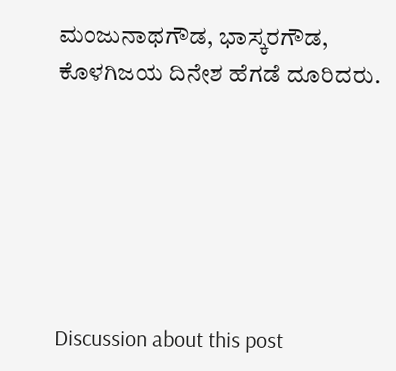ಮಂಜುನಾಥಗೌಡ, ಭಾಸ್ಕರಗೌಡ, ಕೊಳಗಿಜಯ ದಿನೇಶ ಹೆಗಡೆ ದೂರಿದರು.






Discussion about this post